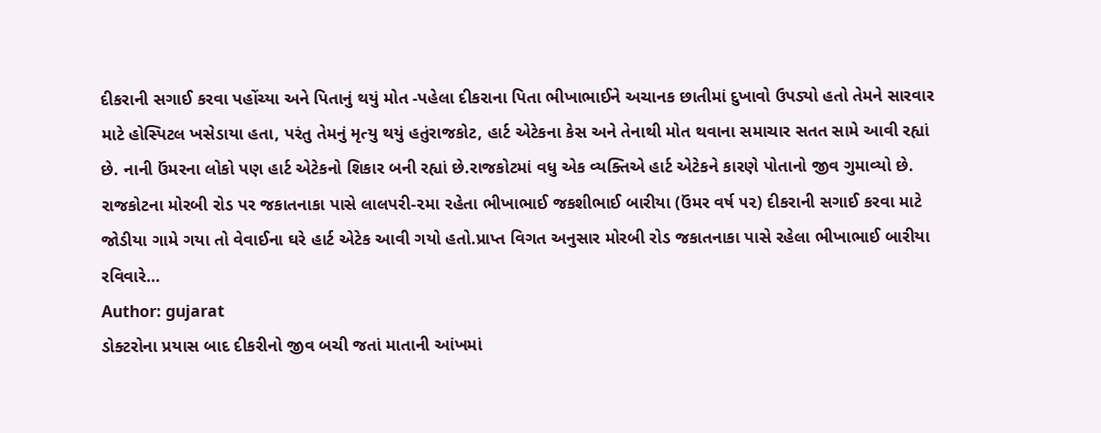દીકરાની સગાઈ કરવા પહોંચ્યા અને પિતાનું થયું મોત -પહેલા દીકરાના પિતા ભીખાભાઈને અચાનક છાતીમાં દુખાવો ઉપડ્યો હતો તેમને સારવાર માટે હોસ્પિટલ ખસેડાયા હતા, પરંતુ તેમનું મૃત્યુ થયું હતુંરાજકોટ, હાર્ટ એટેકના કેસ અને તેનાથી મોત થવાના સમાચાર સતત સામે આવી રહ્યાં છે. નાની ઉંમરના લોકો પણ હાર્ટ એટેકનો શિકાર બની રહ્યાં છે.રાજકોટમાં વધુ એક વ્યક્તિએ હાર્ટ એટેકને કારણે પોતાનો જીવ ગુમાવ્યો છે. રાજકોટના મોરબી રોડ પર જકાતનાકા પાસે લાલપરી-૨મા રહેતા ભીખાભાઈ જકશીભાઈ બારીયા (ઉંમર વર્ષ ૫૨) દીકરાની સગાઈ કરવા માટે જોડીયા ગામે ગયા તો વેવાઈના ઘરે હાર્ટ એટેક આવી ગયો હતો.પ્રાપ્ત વિગત અનુસાર મોરબી રોડ જકાતનાકા પાસે રહેલા ભીખાભાઈ બારીયા રવિવારે…
Author: gujarat
ડોક્ટરોના પ્રયાસ બાદ દીકરીનો જીવ બચી જતાં માતાની આંખમાં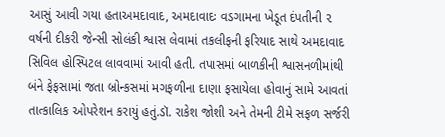આસું આવી ગયા હતાઅમદાવાદ, અમદાવાદઃ વડગામના ખેડૂત દંપતીની ૨ વર્ષની દીકરી જેન્સી સોલંકી શ્વાસ લેવામાં તકલીફની ફરિયાદ સાથે અમદાવાદ સિવિલ હોસ્પિટલ લાવવામાં આવી હતી. તપાસમાં બાળકીની શ્વાસનળીમાંથી બંને ફેફસામાં જતા બ્રોન્કસમાં મગફળીના દાણા ફસાયેલા હોવાનું સામે આવતાં તાત્કાલિક ઓપરેશન કરાયું હતું.ડૉ. રાકેશ જોશી અને તેમની ટીમે સફળ સર્જરી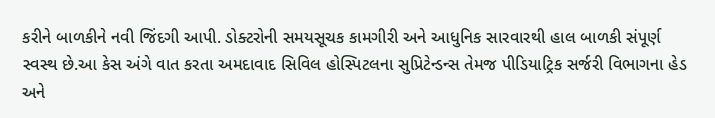કરીને બાળકીને નવી જિંદગી આપી. ડોક્ટરોની સમયસૂચક કામગીરી અને આધુનિક સારવારથી હાલ બાળકી સંપૂર્ણ સ્વસ્થ છે.આ કેસ અંગે વાત કરતા અમદાવાદ સિવિલ હોસ્પિટલના સુપ્રિટેન્ડન્સ તેમજ પીડિયાટ્રિક સર્જરી વિભાગના હેડ અને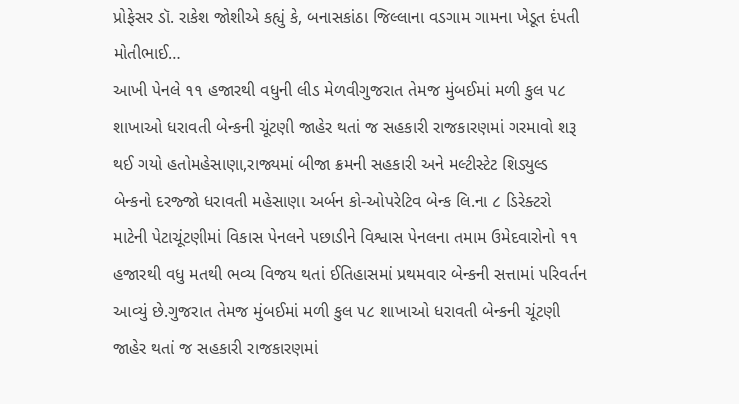પ્રોફેસર ડૉ. રાકેશ જોશીએ કહ્યું કે, બનાસકાંઠા જિલ્લાના વડગામ ગામના ખેડૂત દંપતી મોતીભાઈ…
આખી પેનલે ૧૧ હજારથી વધુની લીડ મેળવીગુજરાત તેમજ મુંબઈમાં મળી કુલ ૫૮ શાખાઓ ધરાવતી બેન્કની ચૂંટણી જાહેર થતાં જ સહકારી રાજકારણમાં ગરમાવો શરૂ થઈ ગયો હતોમહેસાણા,રાજ્યમાં બીજા ક્રમની સહકારી અને મલ્ટીસ્ટેટ શિડ્યુલ્ડ બેન્કનો દરજ્જો ધરાવતી મહેસાણા અર્બન કો-ઓપરેટિવ બેન્ક લિ.ના ૮ ડિરેક્ટરો માટેની પેટાચૂંટણીમાં વિકાસ પેનલને પછાડીને વિશ્વાસ પેનલના તમામ ઉમેદવારોનો ૧૧ હજારથી વધુ મતથી ભવ્ય વિજય થતાં ઈતિહાસમાં પ્રથમવાર બેન્કની સત્તામાં પરિવર્તન આવ્યું છે.ગુજરાત તેમજ મુંબઈમાં મળી કુલ ૫૮ શાખાઓ ધરાવતી બેન્કની ચૂંટણી જાહેર થતાં જ સહકારી રાજકારણમાં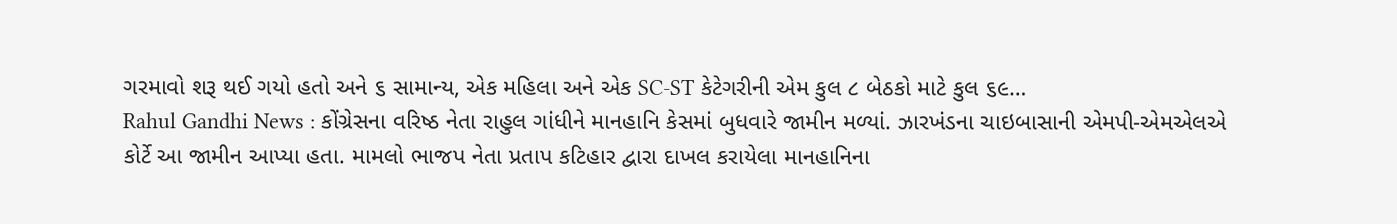ગરમાવો શરૂ થઈ ગયો હતો અને ૬ સામાન્ય, એક મહિલા અને એક SC-ST કેટેગરીની એમ કુલ ૮ બેઠકો માટે કુલ ૬૯…
Rahul Gandhi News : કોંગ્રેસના વરિષ્ઠ નેતા રાહુલ ગાંધીને માનહાનિ કેસમાં બુધવારે જામીન મળ્યાં. ઝારખંડના ચાઇબાસાની એમપી-એમએલએ કોર્ટે આ જામીન આપ્યા હતા. મામલો ભાજપ નેતા પ્રતાપ કટિહાર દ્વારા દાખલ કરાયેલા માનહાનિના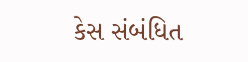કેસ સંબંધિત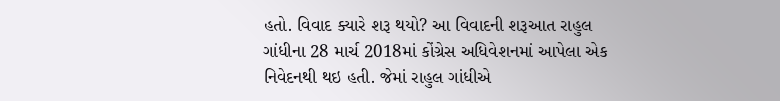હતો. વિવાદ ક્યારે શરૂ થયો? આ વિવાદની શરૂઆત રાહુલ ગાંધીના 28 માર્ચ 2018માં કોંગ્રેસ અધિવેશનમાં આપેલા એક નિવેદનથી થઇ હતી. જેમાં રાહુલ ગાંધીએ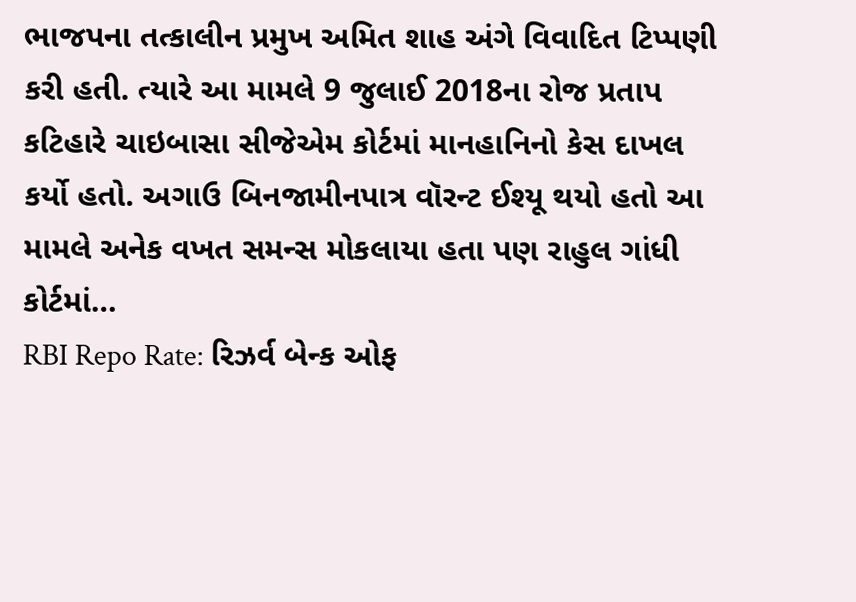ભાજપના તત્કાલીન પ્રમુખ અમિત શાહ અંગે વિવાદિત ટિપ્પણી કરી હતી. ત્યારે આ મામલે 9 જુલાઈ 2018ના રોજ પ્રતાપ કટિહારે ચાઇબાસા સીજેએમ કોર્ટમાં માનહાનિનો કેસ દાખલ કર્યો હતો. અગાઉ બિનજામીનપાત્ર વૉરન્ટ ઈશ્યૂ થયો હતો આ મામલે અનેક વખત સમન્સ મોકલાયા હતા પણ રાહુલ ગાંધી કોર્ટમાં…
RBI Repo Rate: રિઝર્વ બેન્ક ઓફ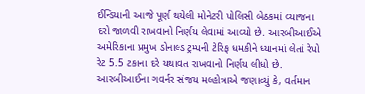ઈન્ડિયાની આજે પૂર્ણ થયેલી મોનેટરી પોલિસી બેઠકમાં વ્યાજના દરો જાળવી રાખવાનો નિર્ણય લેવામાં આવ્યો છે. આરબીઆઈએ અમેરિકાના પ્રમુખ ડોનાલ્ડ ટ્રમ્પની ટેરિફ ધમકીને ધ્યાનમાં લેતાં રેપો રેટ 5.5 ટકાના દરે યથાવત રાખવાનો નિર્ણય લીધો છે. આરબીઆઈના ગવર્નર સંજય મલ્હોત્રાએ જણાવ્યું કે, વર્તમાન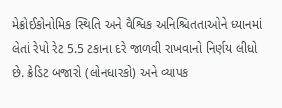મેક્રોઈકોનોમિક સ્થિતિ અને વૈશ્વિક અનિશ્ચિતતાઓને ધ્યાનમાં લેતાં રેપો રેટ 5.5 ટકાના દરે જાળવી રાખવાનો નિર્ણય લીધો છે. ક્રેડિટ બજારો (લોનધારકો) અને વ્યાપક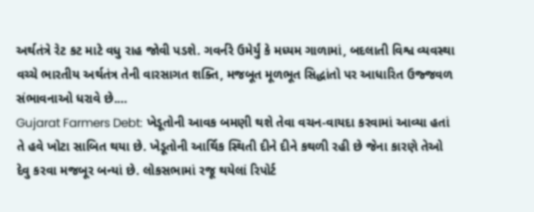અર્થતંત્રે રેટ કટ માટે વધુ રાહ જોવી પડશે. ગવર્નરે ઉમેર્યું કે મધ્યમ ગાળામાં, બદલાતી વિશ્વ વ્યવસ્થા વચ્ચે ભારતીય અર્થતંત્ર તેની વારસાગત શક્તિ, મજબૂત મૂળભૂત સિદ્ધાંતો પર આધારિત ઉજ્જવળ સંભાવનાઓ ધરાવે છે.…
Gujarat Farmers Debt: ખેડૂતોની આવક બમણી થશે તેવા વચન-વાયદા કરવામાં આવ્યા હતાં તે હવે ખોટા સાબિત થયા છે. ખેડૂતોની આર્થિક સ્થિતી દીને દીને કથળી રહી છે જેના કારણે તેઓ દેવુ કરવા મજબૂર બન્યાં છે. લોકસભામાં રજૂ થયેલાં રિપોર્ટ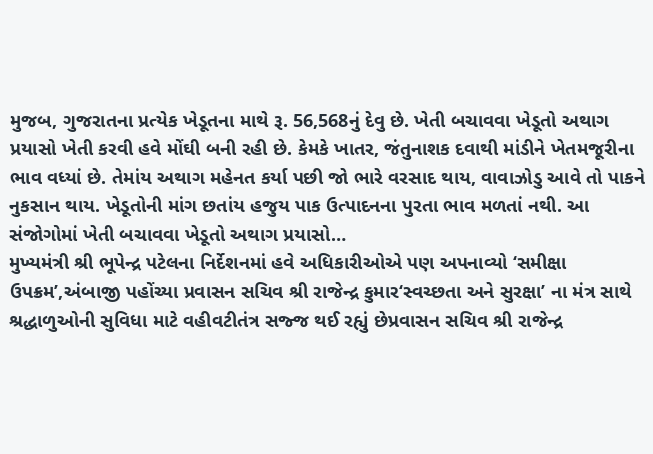મુજબ, ગુજરાતના પ્રત્યેક ખેડૂતના માથે રૂ. 56,568નું દેવુ છે. ખેતી બચાવવા ખેડૂતો અથાગ પ્રયાસો ખેતી કરવી હવે મોંઘી બની રહી છે. કેમકે ખાતર, જંતુનાશક દવાથી માંડીને ખેતમજૂરીના ભાવ વધ્યાં છે. તેમાંય અથાગ મહેનત કર્યા પછી જો ભારે વરસાદ થાય, વાવાઝોડુ આવે તો પાકને નુકસાન થાય. ખેડૂતોની માંગ છતાંય હજુય પાક ઉત્પાદનના પુરતા ભાવ મળતાં નથી. આ સંજોગોમાં ખેતી બચાવવા ખેડૂતો અથાગ પ્રયાસો…
મુખ્યમંત્રી શ્રી ભૂપેન્દ્ર પટેલના નિર્દેશનમાં હવે અધિકારીઓએ પણ અપનાવ્યો ‘સમીક્ષા ઉપક્રમ’,અંબાજી પહોંચ્યા પ્રવાસન સચિવ શ્રી રાજેન્દ્ર કુમાર‘સ્વચ્છતા અને સુરક્ષા’ ના મંત્ર સાથે શ્રદ્ધાળુઓની સુવિધા માટે વહીવટીતંત્ર સજ્જ થઈ રહ્યું છેપ્રવાસન સચિવ શ્રી રાજેન્દ્ર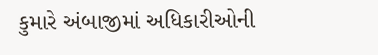કુમારે અંબાજીમાં અધિકારીઓની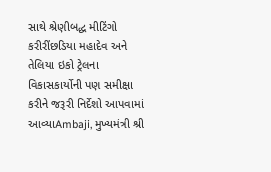સાથે શ્રેણીબદ્ધ મીટિંગો કરીરીંછડિયા મહાદેવ અને તેલિયા ઇકો ટ્રેલના વિકાસકાર્યોની પણ સમીક્ષા કરીને જરૂરી નિર્દેશો આપવામાં આવ્યાAmbaji, મુખ્યમંત્રી શ્રી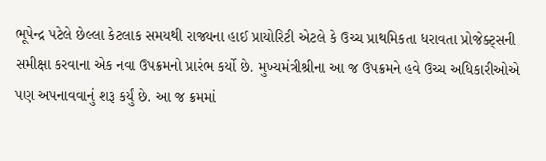ભૂપેન્દ્ર પટેલે છેલ્લા કેટલાક સમયથી રાજ્યના હાઈ પ્રાયોરિટી એટલે કે ઉચ્ચ પ્રાથમિકતા ધરાવતા પ્રોજેક્ટ્સની સમીક્ષા કરવાના એક નવા ઉપક્રમનો પ્રારંભ કર્યો છે. મુખ્યમંત્રીશ્રીના આ જ ઉપક્રમને હવે ઉચ્ચ અધિકારીઓએ પણ અપનાવવાનું શરૂ કર્યું છે. આ જ ક્રમમાં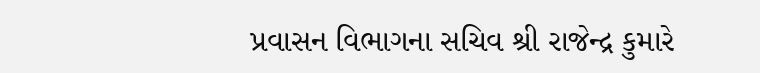પ્રવાસન વિભાગના સચિવ શ્રી રાજેન્દ્ર કુમારે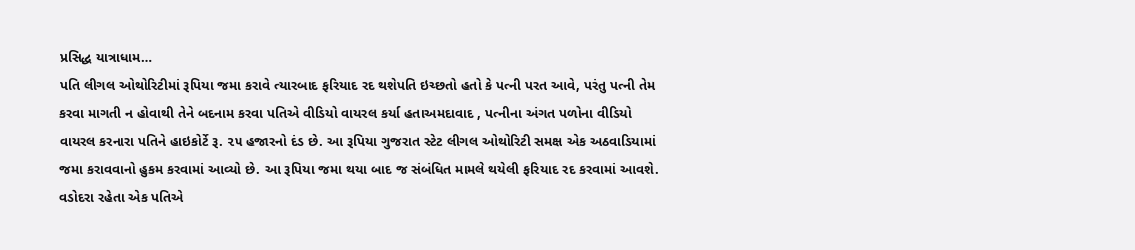પ્રસિદ્ધ યાત્રાધામ…
પતિ લીગલ ઓથોરિટીમાં રૂપિયા જમા કરાવે ત્યારબાદ ફરિયાદ રદ થશેપતિ ઇચ્છતો હતો કે પત્ની પરત આવે, પરંતુ પત્ની તેમ કરવા માગતી ન હોવાથી તેને બદનામ કરવા પતિએ વીડિયો વાયરલ કર્યા હતાઅમદાવાદ , પત્નીના અંગત પળોના વીડિયો વાયરલ કરનારા પતિને હાઇકોર્ટે રૂ. ૨૫ હજારનો દંડ છે. આ રૂપિયા ગુજરાત સ્ટેટ લીગલ ઓથોરિટી સમક્ષ એક અઠવાડિયામાં જમા કરાવવાનો હુકમ કરવામાં આવ્યો છે. આ રૂપિયા જમા થયા બાદ જ સંબંધિત મામલે થયેલી ફરિયાદ રદ કરવામાં આવશે. વડોદરા રહેતા એક પતિએ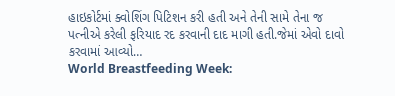હાઇકોર્ટમાં ક્વોશિંગ પિટિશન કરી હતી અને તેની સામે તેના જ પત્નીએ કરેલી ફરિયાદ રદ કરવાની દાદ માગી હતી.જેમાં એવો દાવો કરવામાં આવ્યો…
World Breastfeeding Week: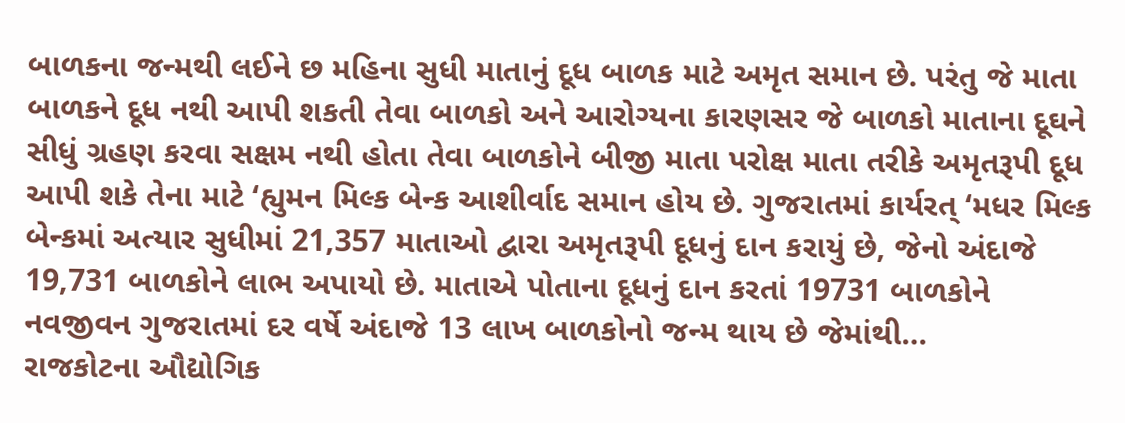બાળકના જન્મથી લઈને છ મહિના સુધી માતાનું દૂધ બાળક માટે અમૃત સમાન છે. પરંતુ જે માતા બાળકને દૂધ નથી આપી શકતી તેવા બાળકો અને આરોગ્યના કારણસર જે બાળકો માતાના દૂઘને સીધું ગ્રહણ કરવા સક્ષમ નથી હોતા તેવા બાળકોને બીજી માતા પરોક્ષ માતા તરીકે અમૃતરૂપી દૂધ આપી શકે તેના માટે ‘હ્યુમન મિલ્ક બેન્ક આશીર્વાદ સમાન હોય છે. ગુજરાતમાં કાર્યરત્ ‘મધર મિલ્ક બેન્કમાં અત્યાર સુધીમાં 21,357 માતાઓ દ્વારા અમૃતરૂપી દૂધનું દાન કરાયું છે, જેનો અંદાજે 19,731 બાળકોને લાભ અપાયો છે. માતાએ પોતાના દૂધનું દાન કરતાં 19731 બાળકોને નવજીવન ગુજરાતમાં દર વર્ષે અંદાજે 13 લાખ બાળકોનો જન્મ થાય છે જેમાંથી…
રાજકોટના ઔદ્યોગિક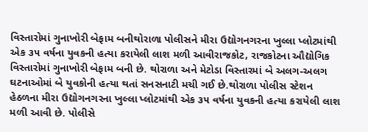વિસ્તારોમાં ગુનાખોરી બેફામ બનીથોરાળા પોલીસને મીરા ઉદ્યોગનગરના ખુલ્લા પ્લોટમાંથી એક ૩૫ વર્ષના યુવકની હત્યા કરાયેલી લાશ મળી આવીરાજકોટ, રાજકોટના ઔદ્યોગિક વિસ્તારોમાં ગુનાખોરી બેફામ બની છે. થોરાળા અને મેટોડા વિસ્તારમાં બે અલગ-અલગ ઘટનાઓમાં બે યુવકોની હત્યા થતાં સનસનાટી મચી ગઈ છે.થોરાળા પોલીસ સ્ટેશન હેઠળના મીરા ઉદ્યોગનગરના ખુલ્લા પ્લોટમાંથી એક ૩૫ વર્ષના યુવકની હત્યા કરાયેલી લાશ મળી આવી છે. પોલીસે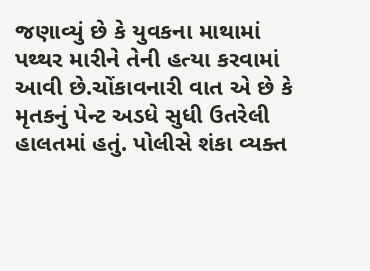જણાવ્યું છે કે યુવકના માથામાં પથ્થર મારીને તેની હત્યા કરવામાં આવી છે.ચોંકાવનારી વાત એ છે કે મૃતકનું પેન્ટ અડધે સુધી ઉતરેલી હાલતમાં હતું. પોલીસે શંકા વ્યક્ત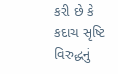કરી છે કે કદાચ સૃષ્ટિ વિરુદ્ધનું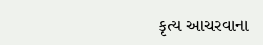કૃત્ય આચરવાના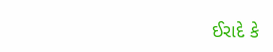ઈરાદે કે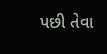પછી તેવા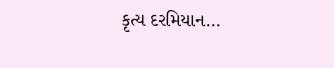કૃત્ય દરમિયાન…